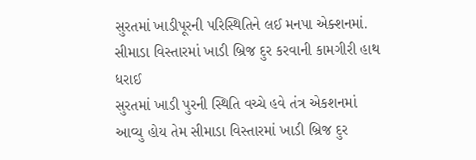સુરતમાં ખાડીપૂરની પરિસ્થિતિને લઈ મનપા એક્શનમાં.
સીમાડા વિસ્તારમાં ખાડી બ્રિજ દુર કરવાની કામગીરી હાથ ધરાઈ
સુરતમાં ખાડી પુરની સ્થિતિ વચ્ચે હવે તંત્ર એકશનમાં આવ્યુ હોય તેમ સીમાડા વિસ્તારમાં ખાડી બ્રિજ દુર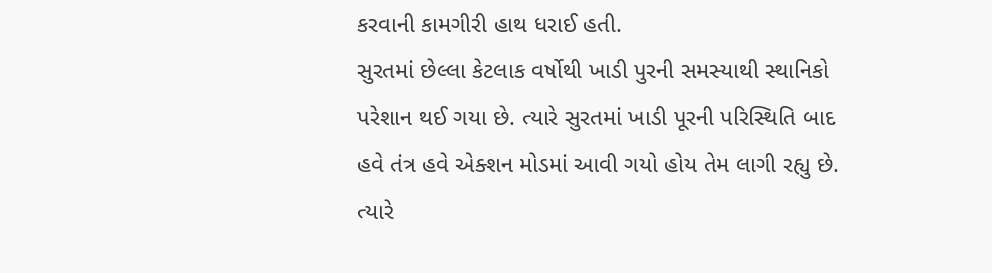કરવાની કામગીરી હાથ ધરાઈ હતી.
સુરતમાં છેલ્લા કેટલાક વર્ષોથી ખાડી પુરની સમસ્યાથી સ્થાનિકો પરેશાન થઈ ગયા છે. ત્યારે સુરતમાં ખાડી પૂરની પરિસ્થિતિ બાદ હવે તંત્ર હવે એક્શન મોડમાં આવી ગયો હોય તેમ લાગી રહ્યુ છે. ત્યારે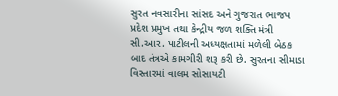સુરત નવસારીના સાંસદ અને ગુજરાત ભાજપ પ્રદેશ પ્રમુખ તથા કેન્દ્રીય જળ શક્તિ મંત્રી સી.આર. પાટીલની અધ્યક્ષતામાં મળેલી બેઠક બાદ તંત્રએ કામગીરી શરૂ કરી છે. સુરતના સીમાડા વિસ્તારમાં વાલમ સોસાયટી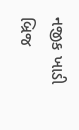નજીક ખાડી બ્રિજ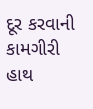દૂર કરવાની કામગીરી હાથ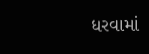ધરવામાં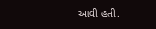આવી હતી.